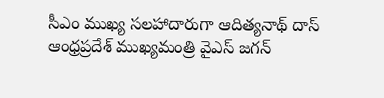సీఎం ముఖ్య సలహాదారుగా ఆదిత్యనాథ్ దాస్
ఆంధ్రప్రదేశ్ ముఖ్యమంత్రి వైఎస్ జగన్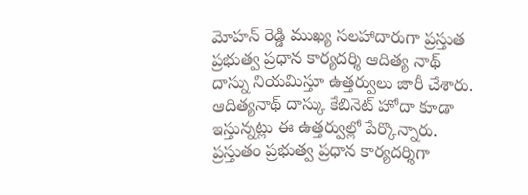మోహన్ రెడ్డి ముఖ్య సలహాదారుగా ప్రస్తుత ప్రభుత్వ ప్రధాన కార్యదర్శి ఆదిత్య నాథ్ దాస్ను నియమిస్తూ ఉత్తర్వులు జారీ చేశారు. ఆదిత్యనాథ్ దాస్కు కేబినెట్ హోదా కూడా ఇస్తున్నట్లు ఈ ఉత్తర్వుల్లో పేర్కొన్నారు. ప్రస్తుతం ప్రభుత్వ ప్రధాన కార్యదర్శిగా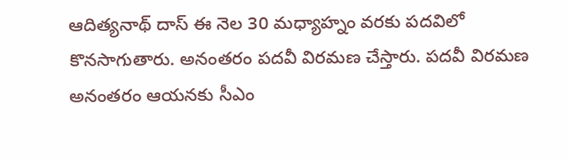ఆదిత్యనాథ్ దాస్ ఈ నెల 30 మధ్యాహ్నం వరకు పదవిలో కొనసాగుతారు. అనంతరం పదవీ విరమణ చేస్తారు. పదవీ విరమణ అనంతరం ఆయనకు సీఎం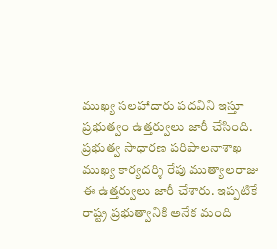ముఖ్య సలహాదారు పదవిని ఇస్తూ ప్రభుత్వం ఉత్తర్వులు జారీ చేసింది. ప్రభుత్వ సాధారణ పరిపాలనాశాఖ ముఖ్య కార్యదర్శి రేపు ముత్యాలరాజు ఈ ఉత్తర్వులు జారీ చేశారు. ఇప్పటికే రాష్ట్ర ప్రభుత్వానికి అనేక మంది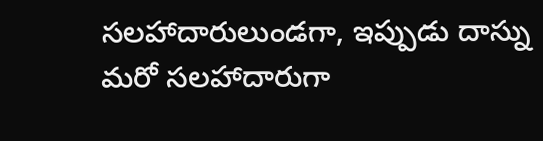సలహాదారులుండగా, ఇప్పుడు దాస్ను మరో సలహాదారుగా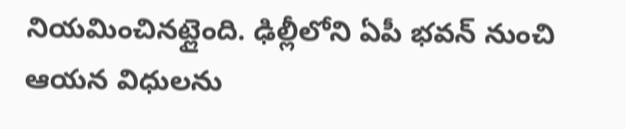నియమించినట్లైంది. ఢిల్లీలోని ఏపీ భవన్ నుంచి ఆయన విధులను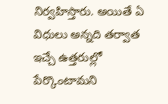నిర్వహిస్తారు. అయితే ఏ విధులు అన్నది తర్వాత ఇచ్చే ఉత్తరుల్లో పేర్కొంటామని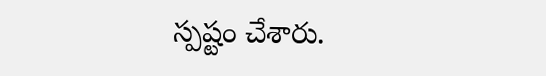స్పష్టం చేశారు.